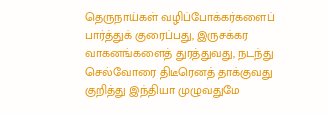தெருநாய்கள் வழிப்போக்கர்களைப் பார்த்துக் குரைப்பது, இருசக்கர வாகனங்களைத் துரத்துவது, நடந்து செல்வோரை திடீரெனத் தாக்குவது குறித்து இந்தியா முழுவதுமே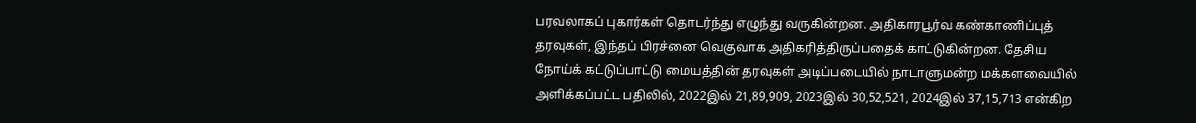பரவலாகப் புகார்கள் தொடர்ந்து எழுந்து வருகின்றன. அதிகாரபூர்வ கண்காணிப்புத் தரவுகள், இந்தப் பிரச்னை வெகுவாக அதிகரித்திருப்பதைக் காட்டுகின்றன. தேசிய நோய்க் கட்டுப்பாட்டு மையத்தின் தரவுகள் அடிப்படையில் நாடாளுமன்ற மக்களவையில் அளிக்கப்பட்ட பதிலில், 2022இல் 21,89,909, 2023இல் 30,52,521, 2024இல் 37,15,713 என்கிற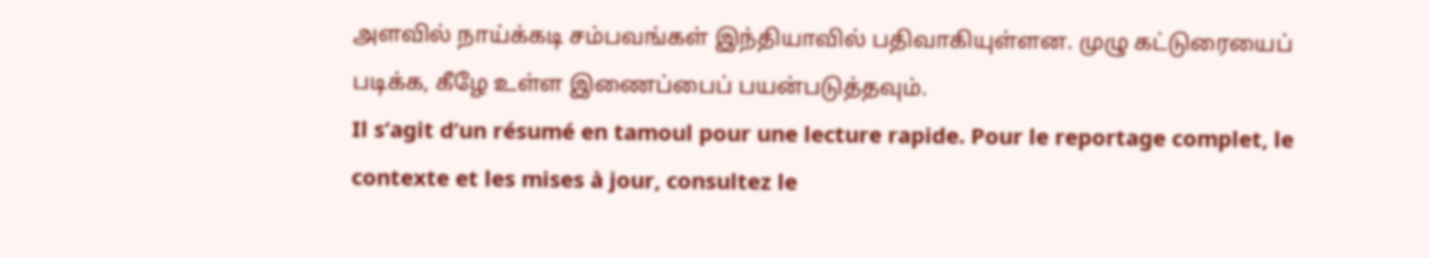அளவில் நாய்க்கடி சம்பவங்கள் இந்தியாவில் பதிவாகியுள்ளன. முழு கட்டுரையைப் படிக்க, கீழே உள்ள இணைப்பைப் பயன்படுத்தவும்.
Il s’agit d’un résumé en tamoul pour une lecture rapide. Pour le reportage complet, le contexte et les mises à jour, consultez le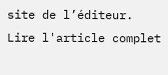site de l’éditeur.
Lire l'article complet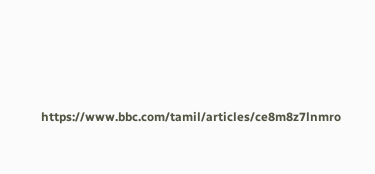https://www.bbc.com/tamil/articles/ce8m8z7lnmro